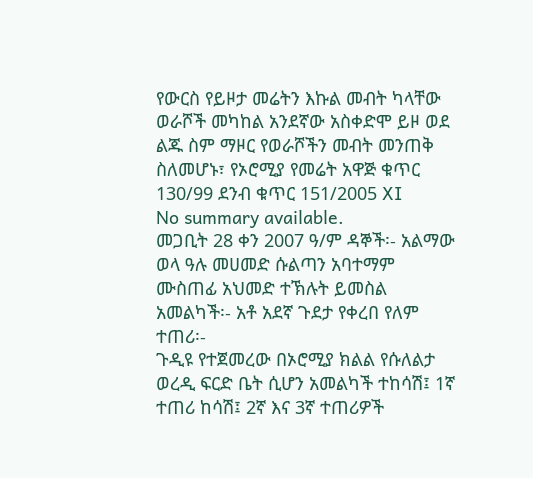የውርስ የይዞታ መሬትን እኩል መብት ካላቸው ወራሾች መካከል አንደኛው አስቀድሞ ይዞ ወደ ልጁ ስም ማዞር የወራሾችን መብት መንጠቅ ስለመሆኑ፣ የኦሮሚያ የመሬት አዋጅ ቁጥር 130/99 ደንብ ቁጥር 151/2005 XI
No summary available.
መጋቢት 28 ቀን 2007 ዓ/ም ዳኞች፡- አልማው ወላ ዓሉ መሀመድ ሱልጣን አባተማም ሙስጠፊ አህመድ ተኽሉት ይመስል አመልካች፡- አቶ አደኛ ጉደታ የቀረበ የለም ተጠሪ፡-
ጉዲዩ የተጀመረው በኦሮሚያ ክልል የሱለልታ ወረዲ ፍርድ ቤት ሲሆን አመልካች ተከሳሽ፤ 1ኛ ተጠሪ ከሳሽ፤ 2ኛ እና 3ኛ ተጠሪዎች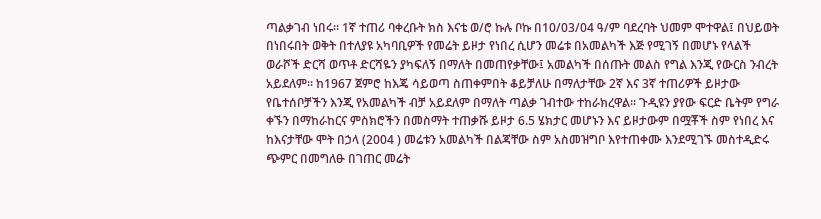ጣልቃገብ ነበሩ። 1ኛ ተጠሪ ባቀረቡት ክስ እናቴ ወ/ሮ ኩሉ ቦኩ በ10/03/04 ዓ/ም ባደረባት ህመም ሞተዋል፤ በህይወት በነበሩበት ወቅት በተለያዩ አካባቢዎች የመሬት ይዞታ የነበረ ሲሆን መሬቱ በአመልካች እጅ የሚገኝ በመሆኑ የላልች ወራሾች ድርሻ ወጥቶ ድርሻዬን ያካፍለኝ በማለት በመጠየቃቸው፤ አመልካች በሰጡት መልስ የግል እንጂ የውርስ ንብረት አይደለም። ከ1967 ጀምሮ ከእጄ ሳይወጣ ስጠቀምበት ቆይቻለሁ በማለታቸው 2ኛ እና 3ኛ ተጠሪዎች ይዞታው የቤተሰቦቻችን እንጂ የአመልካች ብቻ አይደለም በማለት ጣልቃ ገብተው ተከራክረዋል። ጉዲዩን ያየው ፍርድ ቤትም የግራ ቀኙን በማከራከርና ምስክሮችን በመስማት ተጠቃሹ ይዞታ 6.5 ሄክታር መሆኑን እና ይዞታውም በሟቾች ስም የነበረ እና ከእናታቸው ሞት በኃላ (2004 ) መሬቱን አመልካች በልጃቸው ስም አስመዝግቦ እየተጠቀሙ እንደሚገኙ መስተዲድሩ ጭምር በመግለፁ በገጠር መሬት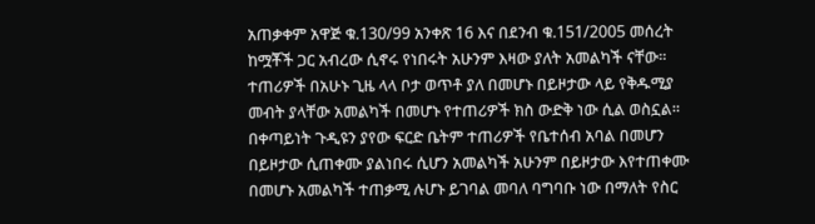አጠቃቀም አዋጅ ቁ.130/99 አንቀጽ 16 እና በደንብ ቁ.151/2005 መሰረት ከሟቾች ጋር አብረው ሲኖሩ የነበሩት አሁንም እዛው ያለት አመልካች ናቸው። ተጠሪዎች በአሁኑ ጊዜ ላላ ቦታ ወጥቶ ያለ በመሆኑ በይዞታው ላይ የቅዱሚያ መብት ያላቸው አመልካች በመሆኑ የተጠሪዎች ክስ ውድቅ ነው ሲል ወስኗል።
በቀጣይነት ጉዲዩን ያየው ፍርድ ቤትም ተጠሪዎች የቤተሰብ አባል በመሆን በይዞታው ሲጠቀሙ ያልነበሩ ሲሆን አመልካች አሁንም በይዞታው እየተጠቀሙ በመሆኑ አመልካች ተጠቃሚ ሉሆኑ ይገባል መባለ ባግባቡ ነው በማለት የስር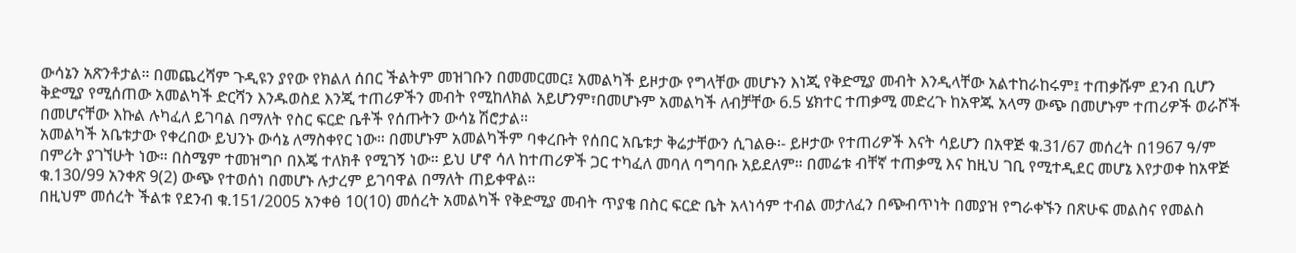ውሳኔን አጽንቶታል። በመጨረሻም ጉዲዩን ያየው የክልለ ሰበር ችልትም መዝገቡን በመመርመር፤ አመልካች ይዞታው የግላቸው መሆኑን እነጂ የቅድሚያ መብት እንዲላቸው አልተከራከሩም፤ ተጠቃሹም ደንብ ቢሆን ቅድሚያ የሚሰጠው አመልካች ድርሻን እንዱወስደ እንጂ ተጠሪዎችን መብት የሚከለክል አይሆንም፣በመሆኑም አመልካች ለብቻቸው 6.5 ሄክተር ተጠቃሚ መድረጉ ከአዋጁ አላማ ውጭ በመሆኑም ተጠሪዎች ወራሾች በመሆናቸው እኩል ሉካፈለ ይገባል በማለት የስር ፍርድ ቤቶች የሰጡትን ውሳኔ ሽሮታል።
አመልካች አቤቱታው የቀረበው ይህንኑ ውሳኔ ለማስቀየር ነው። በመሆኑም አመልካችም ባቀረቡት የሰበር አቤቱታ ቅሬታቸውን ሲገልፁ፡- ይዞታው የተጠሪዎች እናት ሳይሆን በአዋጅ ቁ.31/67 መሰረት በ1967 ዓ/ም በምሪት ያገኘሁት ነው። በስሜም ተመዝግቦ በእጄ ተለክቶ የሚገኝ ነው። ይህ ሆኖ ሳለ ከተጠሪዎች ጋር ተካፈለ መባለ ባግባቡ አይደለም። በመሬቱ ብቸኛ ተጠቃሚ እና ከዚህ ገቢ የሚተዲደር መሆኔ እየታወቀ ከአዋጅ ቁ.130/99 አንቀጽ 9(2) ውጭ የተወሰነ በመሆኑ ሉታረም ይገባዋል በማለት ጠይቀዋል።
በዚህም መሰረት ችልቱ የደንብ ቁ.151/2005 አንቀፅ 10(10) መሰረት አመልካች የቅድሚያ መብት ጥያቄ በስር ፍርድ ቤት አላነሳም ተብል መታለፈን በጭብጥነት በመያዝ የግራቀኙን በጽሁፍ መልስና የመልስ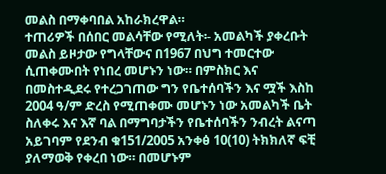መልስ በማቀባበል አከራክረዋል።
ተጠሪዎች በሰበር መልሳቸው የሚለት፡- አመልካች ያቀረቡት መልስ ይዞታው የግላቸውና በ1967 በህግ ተመርተው ሲጠቀሙበት የነበረ መሆኑን ነው። በምስክር እና በመስተዲደሩ የተረጋገጠው ግን የቤተሰባችን እና ሟች እስከ 2004 ዓ/ም ድረስ የሚጠቀሙ መሆኑን ነው አመልካች ቤት ስለቀሩ እና እኛ ባል በማግባታችን የቤተሰባችን ንብረት ልናጣ አይገባም የደንብ ቁ151/2005 አንቀፅ 10(10) ትክክለኛ ፍቺ ያለማወቅ የቀረበ ነው። በመሆኑም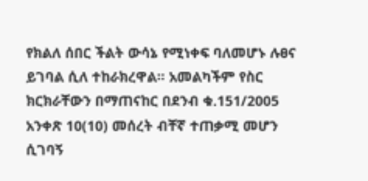የክልለ ሰበር ችልት ውሳኔ የሚነቀፍ ባለመሆኑ ሉፀና ይገባል ሲለ ተከራክረዋል። አመልካችም የስር ክርክራቸውን በማጠናከር በደንብ ቁ.151/2005 አንቀጽ 10(10) መሰረት ብቸኛ ተጠቃሚ መሆን ሲገባኝ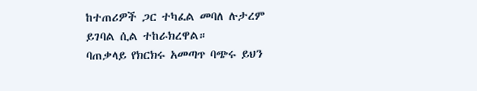ከተጠሪዎች ጋር ተካፈል መባለ ሉታረም ይገባል ሲል ተከራክረዋል።
ባጠቃላይ የክርክሩ አመጣጥ ባጭሩ ይህን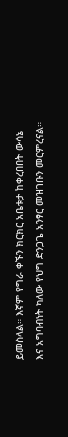ይመስላል። እኛም የግራ ቀኙን ክርክር አቤቱታ ከቀረበበት ውሳኔ እና አግባብነት ካለው የህግ ድንጋጌ አንፃር መዝገቡን መርምረናል።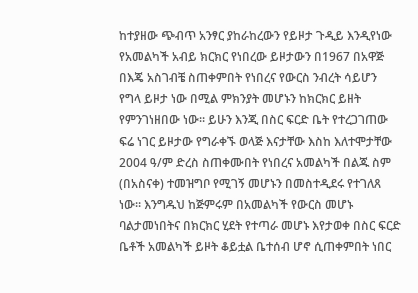ከተያዘው ጭብጥ አንፃር ያከራከረውን የይዞታ ጉዲይ እንዲየነው የአመልካች አብይ ክርክር የነበረው ይዞታውን በ1967 በአዋጅ በእጄ አስገብቼ ስጠቀምበት የነበረና የውርስ ንብረት ሳይሆን የግላ ይዞታ ነው በሚል ምክንያት መሆኑን ከክርክር ይዘት የምንገነዘበው ነው። ይሁን እንጂ በስር ፍርድ ቤት የተረጋገጠው ፍሬ ነገር ይዞታው የግራቀኙ ወላጅ እናታቸው እስከ እለተሞታቸው 2004 ዓ/ም ድረስ ስጠቀሙበት የነበረና አመልካች በልጁ ስም (በአስናቀ) ተመዝግቦ የሚገኝ መሆኑን በመስተዲደሩ የተገለጸ ነው። እንግዱህ ከጅምሩም በአመልካች የውርስ መሆኑ ባልታመነበትና በክርክር ሂደት የተጣራ መሆኑ እየታወቀ በስር ፍርድ ቤቶች አመልካች ይዞት ቆይቷል ቤተሰብ ሆኖ ሲጠቀምበት ነበር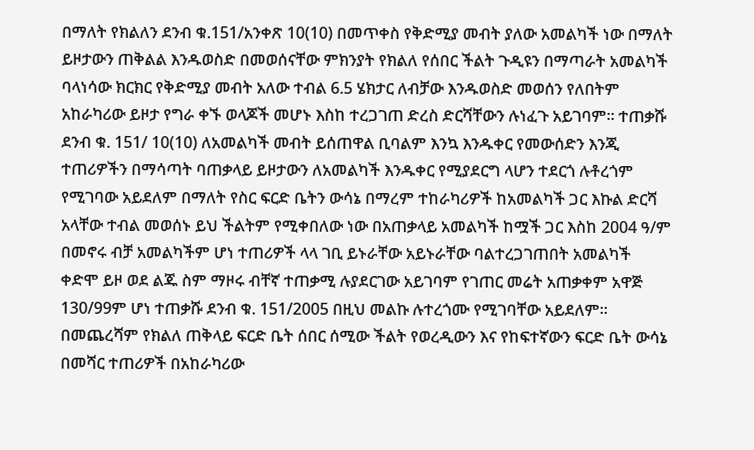በማለት የክልለን ደንብ ቁ.151/አንቀጽ 10(10) በመጥቀስ የቅድሚያ መብት ያለው አመልካች ነው በማለት ይዞታውን ጠቅልል እንዱወስድ በመወሰናቸው ምክንያት የክልለ የሰበር ችልት ጉዲዩን በማጣራት አመልካች ባላነሳው ክርክር የቅድሚያ መብት አለው ተብል 6.5 ሄክታር ለብቻው እንዱወስድ መወሰን የለበትም አከራካሪው ይዞታ የግራ ቀኙ ወላጆች መሆኑ እስከ ተረጋገጠ ድረስ ድርሻቸውን ሉነፈጉ አይገባም። ተጠቃሹ ደንብ ቁ. 151/ 10(10) ለአመልካች መብት ይሰጠዋል ቢባልም እንኳ እንዱቀር የመውሰድን እንጂ ተጠሪዎችን በማሳጣት ባጠቃላይ ይዞታውን ለአመልካች እንዱቀር የሚያደርግ ላሆን ተደርጎ ሉቶረጎም የሚገባው አይደለም በማለት የስር ፍርድ ቤትን ውሳኔ በማረም ተከራካሪዎች ከአመልካች ጋር እኩል ድርሻ አላቸው ተብል መወሰኑ ይህ ችልትም የሚቀበለው ነው በአጠቃላይ አመልካች ከሟች ጋር እስከ 2004 ዓ/ም በመኖሩ ብቻ አመልካችም ሆነ ተጠሪዎች ላላ ገቢ ይኑራቸው አይኑራቸው ባልተረጋገጠበት አመልካች ቀድሞ ይዞ ወደ ልጁ ስም ማዞሩ ብቸኛ ተጠቃሚ ሉያደርገው አይገባም የገጠር መሬት አጠቃቀም አዋጅ 130/99ም ሆነ ተጠቃሹ ደንብ ቁ. 151/2005 በዚህ መልኩ ሉተረጎሙ የሚገባቸው አይደለም።
በመጨረሻም የክልለ ጠቅላይ ፍርድ ቤት ሰበር ሰሚው ችልት የወረዲውን እና የከፍተኛውን ፍርድ ቤት ውሳኔ በመሻር ተጠሪዎች በአከራካሪው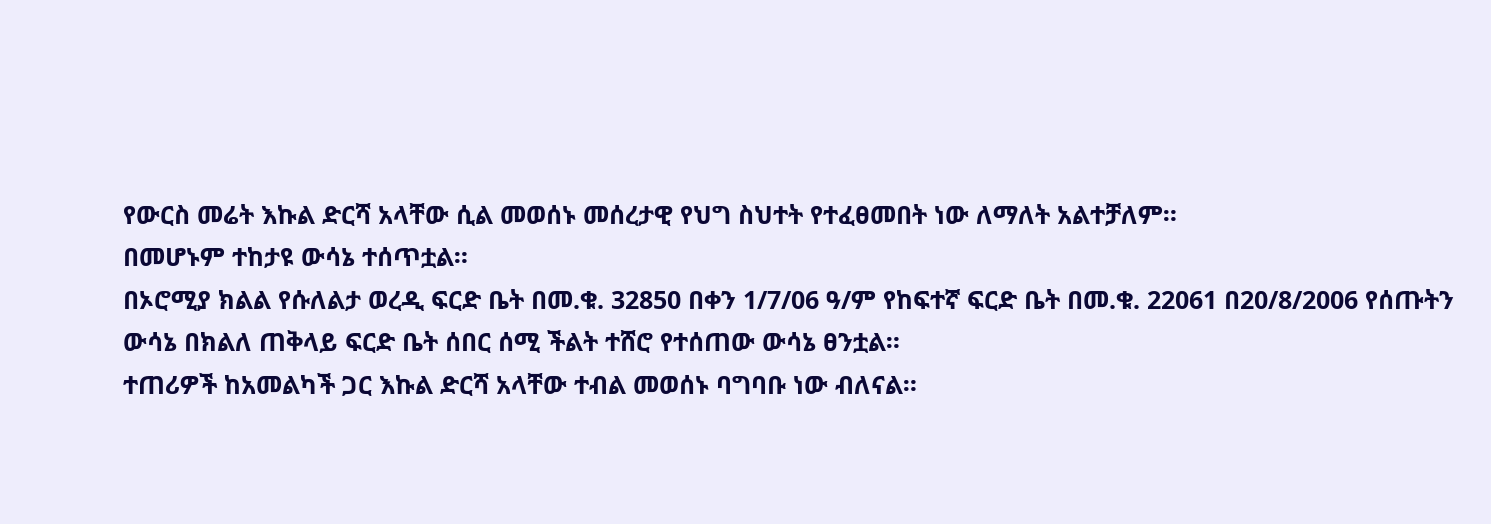የውርስ መሬት እኩል ድርሻ አላቸው ሲል መወሰኑ መሰረታዊ የህግ ስህተት የተፈፀመበት ነው ለማለት አልተቻለም።
በመሆኑም ተከታዩ ውሳኔ ተሰጥቷል።
በኦሮሚያ ክልል የሱለልታ ወረዲ ፍርድ ቤት በመ.ቁ. 32850 በቀን 1/7/06 ዓ/ም የከፍተኛ ፍርድ ቤት በመ.ቁ. 22061 በ20/8/2006 የሰጡትን ውሳኔ በክልለ ጠቅላይ ፍርድ ቤት ሰበር ሰሚ ችልት ተሸሮ የተሰጠው ውሳኔ ፀንቷል።
ተጠሪዎች ከአመልካች ጋር እኩል ድርሻ አላቸው ተብል መወሰኑ ባግባቡ ነው ብለናል።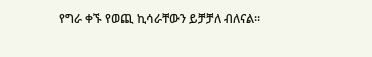የግራ ቀኙ የወጪ ኪሳራቸውን ይቻቻለ ብለናል።